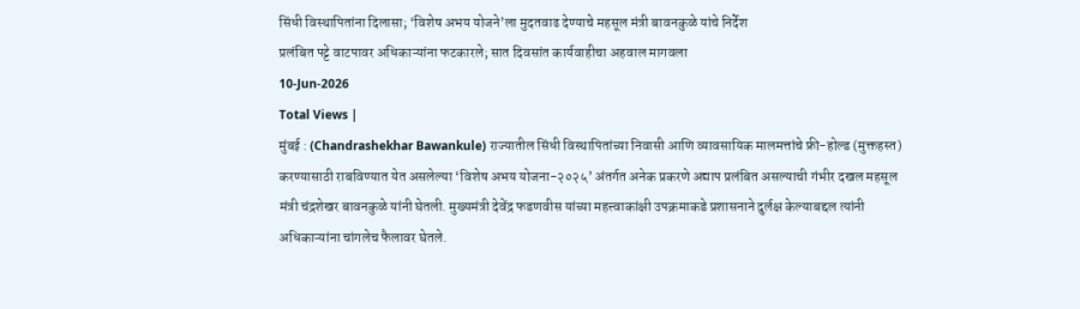सिंधी विस्थापितांना दिलासा; ‘विशेष अभय योजने’ला मुदतवाढ देण्याचे महसूल मंत्री बावनकुळे यांचे निर्देश
प्रलंबित पट्टे वाटपावर अधिकाऱ्यांना फटकारले; सात दिवसांत कार्यवाहीचा अहवाल मागवला
10-Jun-2026
Total Views |
मुंबई : (Chandrashekhar Bawankule) राज्यातील सिंधी विस्थापितांच्या निवासी आणि व्यावसायिक मालमत्तांचे फ्री-होल्ड (मुक्तहस्त) करण्यासाठी राबविण्यात येत असलेल्या ‘विशेष अभय योजना-२०२५’ अंतर्गत अनेक प्रकरणे अद्याप प्रलंबित असल्याची गंभीर दखल महसूल मंत्री चंद्रशेखर बावनकुळे यांनी घेतली. मुख्यमंत्री देवेंद्र फडणवीस यांच्या महत्त्वाकांक्षी उपक्रमाकडे प्रशासनाने दुर्लक्ष केल्याबद्दल त्यांनी अधिकाऱ्यांना चांगलेच फैलावर घेतले.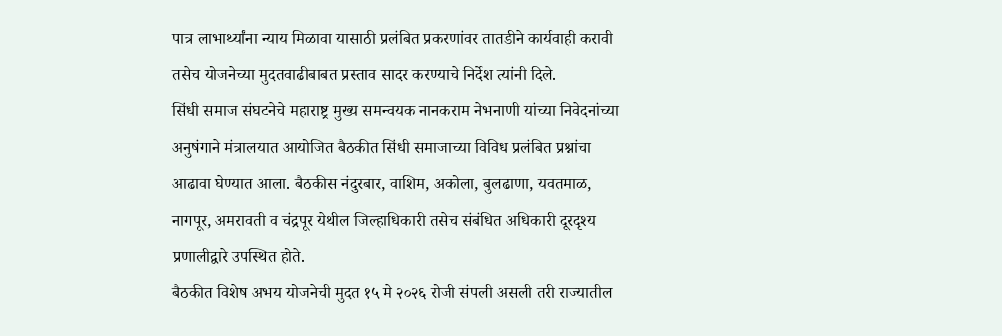पात्र लाभार्थ्यांना न्याय मिळावा यासाठी प्रलंबित प्रकरणांवर तातडीने कार्यवाही करावी तसेच योजनेच्या मुदतवाढीबाबत प्रस्ताव सादर करण्याचे निर्देश त्यांनी दिले.
सिंधी समाज संघटनेचे महाराष्ट्र मुख्य समन्वयक नानकराम नेभनाणी यांच्या निवेदनांच्या अनुषंगाने मंत्रालयात आयोजित बैठकीत सिंधी समाजाच्या विविध प्रलंबित प्रश्नांचा आढावा घेण्यात आला. बैठकीस नंदुरबार, वाशिम, अकोला, बुलढाणा, यवतमाळ, नागपूर, अमरावती व चंद्रपूर येथील जिल्हाधिकारी तसेच संबंधित अधिकारी दूरदृश्य प्रणालीद्वारे उपस्थित होते.
बैठकीत विशेष अभय योजनेची मुदत १५ मे २०२६ रोजी संपली असली तरी राज्यातील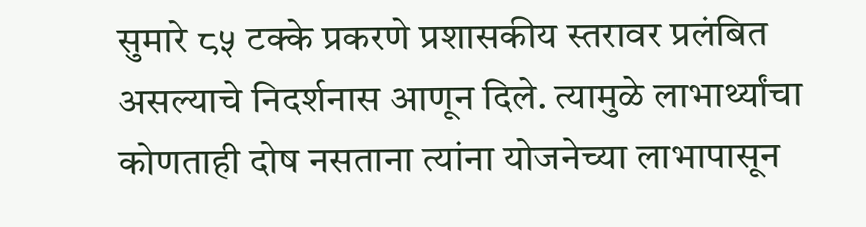सुमारे ८५ टक्के प्रकरणे प्रशासकीय स्तरावर प्रलंबित असल्याचे निदर्शनास आणून दिले. त्यामुळे लाभार्थ्यांचा कोणताही दोष नसताना त्यांना योजनेच्या लाभापासून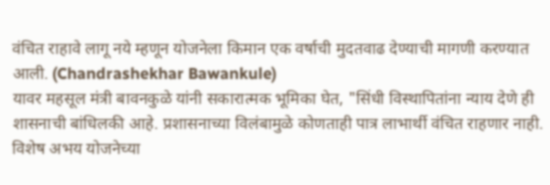वंचित राहावे लागू नये म्हणून योजनेला किमान एक वर्षाची मुदतवाढ देण्याची मागणी करण्यात आली. (Chandrashekhar Bawankule)
यावर महसूल मंत्री बावनकुळे यांनी सकारात्मक भूमिका घेत, "सिंधी विस्थापितांना न्याय देणे ही शासनाची बांधिलकी आहे. प्रशासनाच्या विलंबामुळे कोणताही पात्र लाभार्थी वंचित राहणार नाही. विशेष अभय योजनेच्या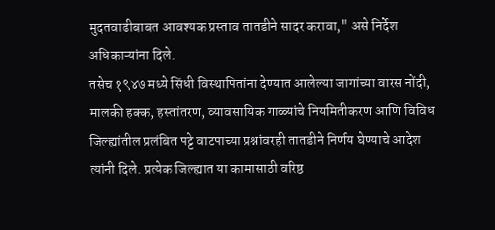मुदतवाढीबाबत आवश्यक प्रस्ताव तातडीने सादर करावा," असे निर्देश अधिकाऱ्यांना दिले.
तसेच १९४७ मध्ये सिंधी विस्थापितांना देण्यात आलेल्या जागांच्या वारस नोंदी, मालकी हक्क, हस्तांतरण, व्यावसायिक गाळ्यांचे नियमितीकरण आणि विविध जिल्ह्यांतील प्रलंबित पट्टे वाटपाच्या प्रश्नांवरही तातडीने निर्णय घेण्याचे आदेश त्यांनी दिले. प्रत्येक जिल्ह्यात या कामासाठी वरिष्ठ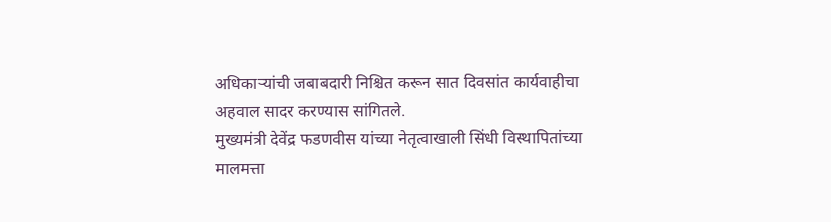अधिकाऱ्यांची जबाबदारी निश्चित करून सात दिवसांत कार्यवाहीचा अहवाल सादर करण्यास सांगितले.
मुख्यमंत्री देवेंद्र फडणवीस यांच्या नेतृत्वाखाली सिंधी विस्थापितांच्या मालमत्ता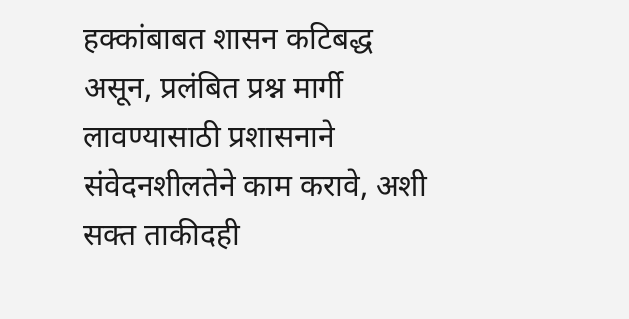हक्कांबाबत शासन कटिबद्ध असून, प्रलंबित प्रश्न मार्गी लावण्यासाठी प्रशासनाने संवेदनशीलतेने काम करावे, अशी सक्त ताकीदही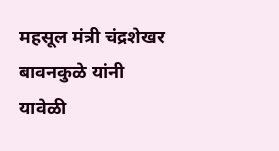महसूल मंत्री चंद्रशेखर बावनकुळे यांनी यावेळी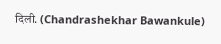दिली. (Chandrashekhar Bawankule)